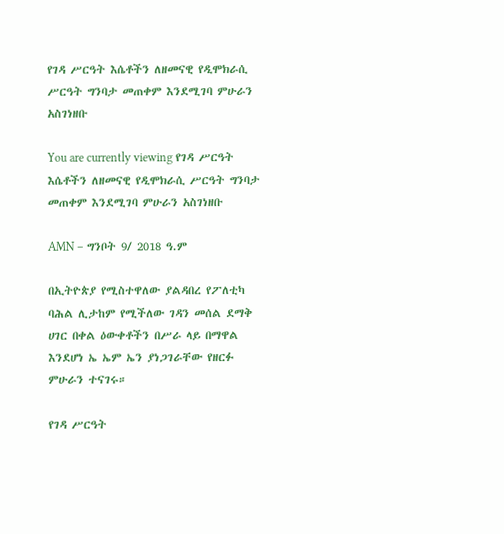የገዳ ሥርዓት እሴቶችን ለዘመናዊ የዲሞክራሲ ሥርዓት ግንባታ መጠቀም እንደሚገባ ምሁራን አስገነዘቡ

You are currently viewing የገዳ ሥርዓት እሴቶችን ለዘመናዊ የዲሞክራሲ ሥርዓት ግንባታ መጠቀም እንደሚገባ ምሁራን አስገነዘቡ

AMN – ግንቦት 9/ 2018 ዓ.ም

በኢትዮጵያ የሚስተዋለው ያልዳበረ የፖለቲካ ባሕል ሊታከም የሚችለው ገዳን መሰል ደማቅ ሀገር በቀል ዕውቀቶችን በሥራ ላይ በማዋል እንደሆነ ኤ ኤም ኤን ያነጋገራቸው የዘርፉ ምሁራን ተናገሩ።

የገዳ ሥርዓት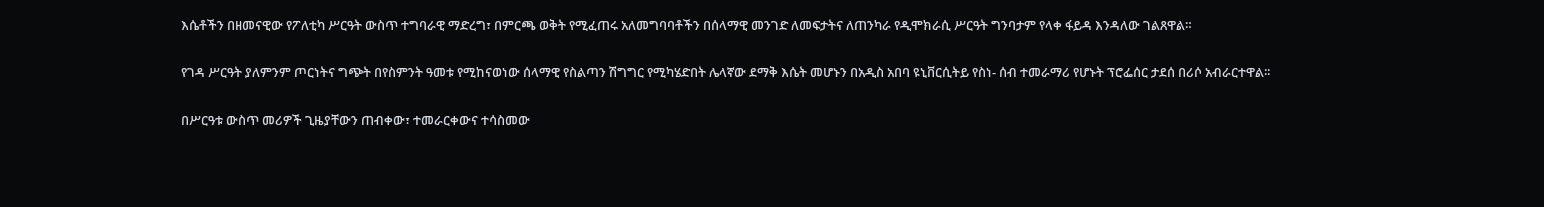እሴቶችን በዘመናዊው የፖለቲካ ሥርዓት ውስጥ ተግባራዊ ማድረግ፣ በምርጫ ወቅት የሚፈጠሩ አለመግባባቶችን በሰላማዊ መንገድ ለመፍታትና ለጠንካራ የዲሞክራሲ ሥርዓት ግንባታም የላቀ ፋይዳ እንዳለው ገልጸዋል።

የገዳ ሥርዓት ያለምንም ጦርነትና ግጭት በየስምንት ዓመቱ የሚከናወነው ሰላማዊ የስልጣን ሽግግር የሚካሄድበት ሌላኛው ደማቅ እሴት መሆኑን በአዲስ አበባ ዩኒቨርሲትይ የስነ- ሰብ ተመራማሪ የሆኑት ፕሮፌሰር ታደሰ በሪሶ አብራርተዋል፡፡

በሥርዓቱ ውስጥ መሪዎች ጊዜያቸውን ጠብቀው፣ ተመራርቀውና ተሳስመው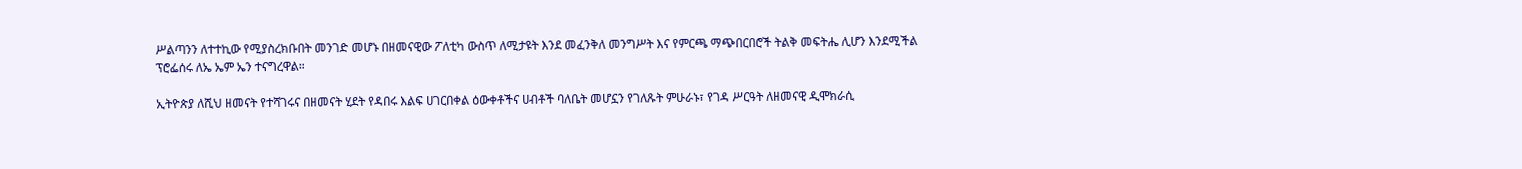ሥልጣንን ለተተኪው የሚያስረክቡበት መንገድ መሆኑ በዘመናዊው ፖለቲካ ውስጥ ለሚታዩት እንደ መፈንቅለ መንግሥት እና የምርጫ ማጭበርበሮች ትልቅ መፍትሔ ሊሆን እንደሚችል ፕሮፌሰሩ ለኤ ኤም ኤን ተናግረዋል።

ኢትዮጵያ ለሺህ ዘመናት የተሻገሩና በዘመናት ሂደት የዳበሩ እልፍ ሀገርበቀል ዕውቀቶችና ሀብቶች ባለቤት መሆኗን የገለጹት ምሁራኑ፣ የገዳ ሥርዓት ለዘመናዊ ዲሞክራሲ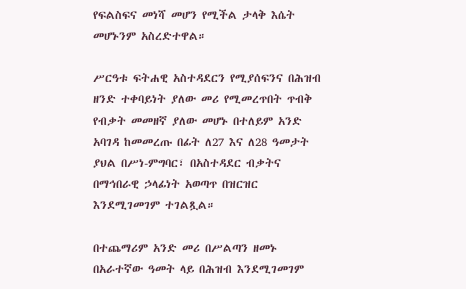የፍልስፍና መነሻ መሆን የሚችል ታላቅ እሴት መሆኑንም አስረድተዋል።

ሥርዓቱ ፍትሐዊ አስተዳደርን የሚያሰፍንና በሕዝብ ዘንድ ተቀባይነት ያለው መሪ የሚመረጥበት ጥብቅ የብቃት መመዘኛ ያለው መሆኑ በተለይም አንድ አባገዳ ከመመረጡ በፊት ለ27 እና ለ28 ዓመታት ያህል በሥነ-ምግባር፣ በአስተዳደር ብቃትና በማኅበራዊ ኃላፊነት አወጣጥ በዝርዝር እንደሚገመገም ተገልጿል።

በተጨማሪም አንድ መሪ በሥልጣን ዘመኑ በአራተኛው ዓመት ላይ በሕዝብ እንደሚገመገም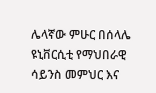ሌላኛው ምሁር በሰላሌ ዩኒቨርሲቲ የማህበራዊ ሳይንስ መምህር እና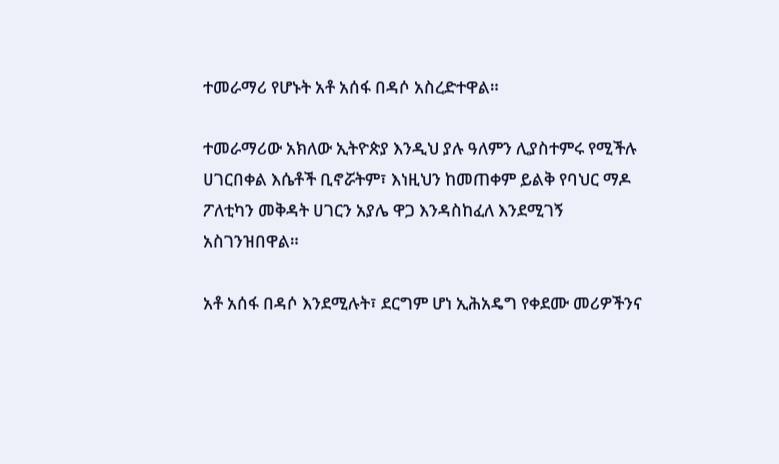ተመራማሪ የሆኑት አቶ አሰፋ በዳሶ አስረድተዋል።

ተመራማሪው አክለው ኢትዮጵያ እንዲህ ያሉ ዓለምን ሊያስተምሩ የሚችሉ ሀገርበቀል እሴቶች ቢኖሯትም፣ እነዚህን ከመጠቀም ይልቅ የባህር ማዶ ፖለቲካን መቅዳት ሀገርን አያሌ ዋጋ እንዳስከፈለ እንደሚገኝ አስገንዝበዋል።

አቶ አሰፋ በዳሶ እንደሚሉት፣ ደርግም ሆነ ኢሕአዴግ የቀደሙ መሪዎችንና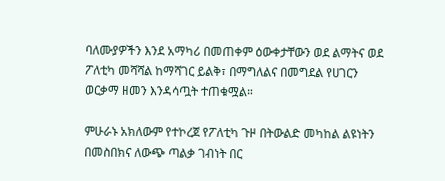ባለሙያዎችን እንደ አማካሪ በመጠቀም ዕውቀታቸውን ወደ ልማትና ወደ ፖለቲካ መሻሻል ከማሻገር ይልቅ፣ በማግለልና በመግደል የሀገርን ወርቃማ ዘመን እንዳሳጧት ተጠቁሟል።

ምሁራኑ አክለውም የተኮረጀ የፖለቲካ ጉዞ በትውልድ መካከል ልዩነትን በመስበክና ለውጭ ጣልቃ ገብነት በር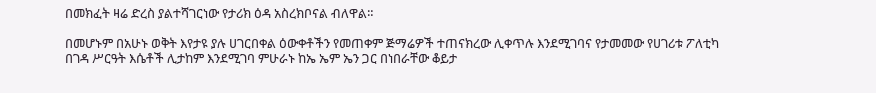በመክፈት ዛሬ ድረስ ያልተሻገርነው የታሪክ ዕዳ አስረክቦናል ብለዋል።

በመሆኑም በአሁኑ ወቅት እየታዩ ያሉ ሀገርበቀል ዕውቀቶችን የመጠቀም ጅማሬዎች ተጠናክረው ሊቀጥሉ እንደሚገባና የታመመው የሀገሪቱ ፖለቲካ በገዳ ሥርዓት እሴቶች ሊታከም እንደሚገባ ምሁራኑ ከኤ ኤም ኤን ጋር በነበራቸው ቆይታ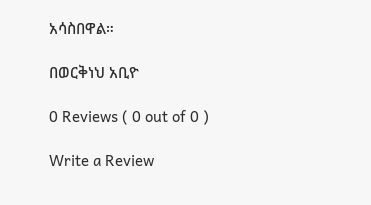አሳስበዋል።

በወርቅነህ አቢዮ

0 Reviews ( 0 out of 0 )

Write a Review